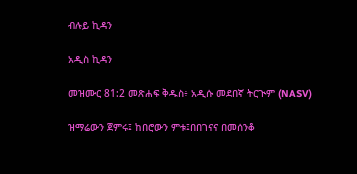ብሉይ ኪዳን

አዲስ ኪዳን

መዝሙር 81:2 መጽሐፍ ቅዱስ፥ አዲሱ መደበኛ ትርጒም (NASV)

ዝማሬውን ጀምሩ፤ ከበሮውን ምቱ፤በበገናና በመሰንቆ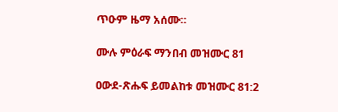ጥዑም ዜማ አሰሙ።

ሙሉ ምዕራፍ ማንበብ መዝሙር 81

ዐውደ-ጽሑፍ ይመልከቱ መዝሙር 81:2